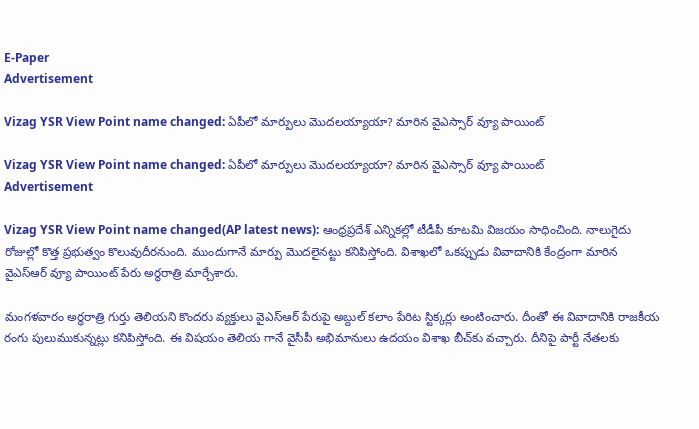E-Paper
Advertisement

Vizag YSR View Point name changed: ఏపీలో మార్పులు మొదలయ్యాయా? మారిన వైఎస్సార్ వ్యూ పాయింట్

Vizag YSR View Point name changed: ఏపీలో మార్పులు మొదలయ్యాయా? మారిన వైఎస్సార్ వ్యూ పాయింట్
Advertisement

Vizag YSR View Point name changed(AP latest news): ఆంధ్రప్రదేశ్‌ ఎన్నికల్లో టీడీపీ కూటమి విజయం సాధించింది. నాలుగైదు రోజుల్లో కొత్త ప్రభుత్వం కొలువుదీరనుంది. ముందుగానే మార్పు మొదలైనట్టు కనిపిస్తోంది. విశాఖ‌లో ఒకప్పుడు వివాదానికి కేంద్రంగా మారిన వైఎస్ఆర్ వ్యూ పాయింట్‌ పేరు అర్థరాత్రి మార్చేశారు.

మంగళవారం అర్థరాత్రి గుర్తు తెలియని కొందరు వ్యక్తులు వైఎస్ఆర్ పేరుపై అబ్దుల్ కలాం పేరిట స్టిక్కర్లు అంటించారు. దీంతో ఈ వివాదానికి రాజకీయ రంగు పులుముకున్నట్లు కనిపిస్తోంది. ఈ విషయం తెలియ గానే వైసీపీ అభిమానులు ఉదయం విశాఖ బీచ్‌కు వచ్చారు. దీనిపై పార్టీ నేతలకు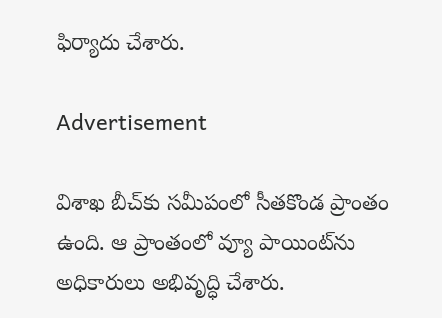ఫిర్యాదు చేశారు.

Advertisement

విశాఖ బీచ్‌కు సమీపంలో సీతకొండ ప్రాంతం ఉంది. ఆ ప్రాంతంలో వ్యూ పాయింట్‌ను అధికారులు అభివృద్ధి చేశారు.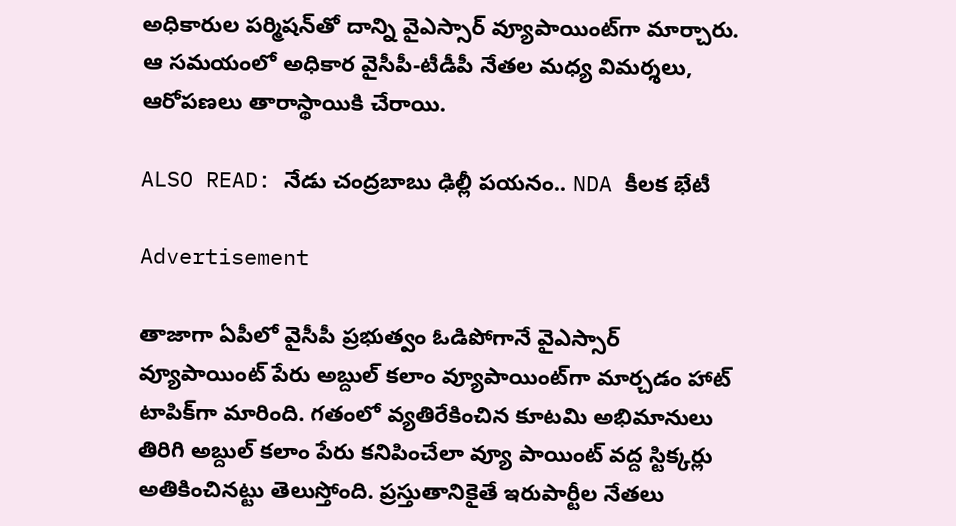అధికారుల పర్మిషన్‌తో దాన్ని వైఎస్సార్ వ్యూపాయింట్‌గా మార్చారు. ఆ సమయంలో అధికార వైసీపీ-టీడీపీ నేతల మధ్య విమర్శలు, ఆరోపణలు తారాస్థాయికి చేరాయి.

ALSO READ: నేడు చంద్రబాబు ఢిల్లీ పయనం.. NDA కీలక భేటీ

Advertisement

తాజాగా ఏపీలో వైసీపీ ప్రభుత్వం ఓడిపోగానే వైఎస్సార్ వ్యూపాయింట్‌ పేరు అబ్దుల్ కలాం వ్యూపాయింట్‌గా మార్చడం హాట్ టాపిక్‌గా మారింది. గతంలో వ్యతిరేకించిన కూటమి అభిమానులు తిరిగి అబ్దుల్ కలాం పేరు కనిపించేలా వ్యూ పాయింట్ వద్ద స్టిక్కర్లు అతికించినట్టు తెలుస్తోంది. ప్రస్తుతానికైతే ఇరుపార్టీల నేతలు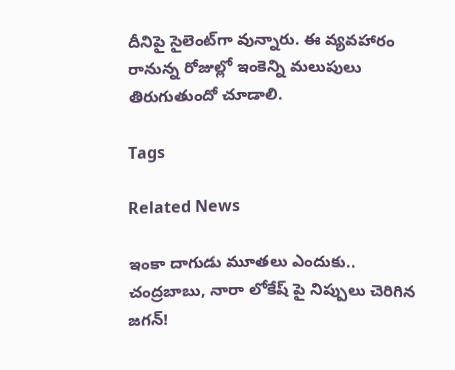దీనిపై సైలెంట్‌గా వున్నారు. ఈ వ్యవహారం రానున్న రోజుల్లో ఇంకెన్ని మలుపులు తిరుగుతుందో చూడాలి.

Tags

Related News

ఇంకా దాగుడు మూతలు ఎందుకు.. చంద్రబాబు, నారా లోకేష్ పై నిప్పులు చెరిగిన జగన్!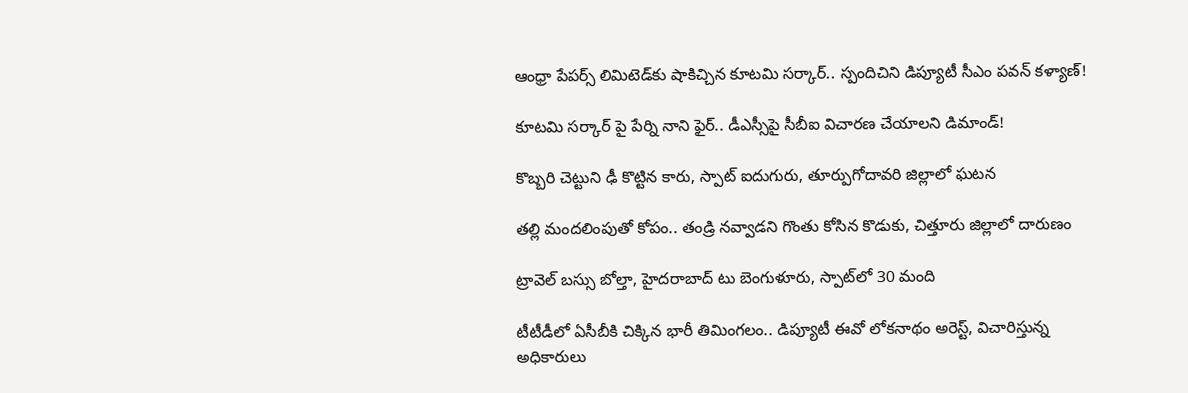ఆంధ్రా పేపర్స్ లిమిటెడ్‌కు షాకిచ్చిన కూటమి సర్కార్.. స్పందిచిని డిప్యూటీ సీఎం పవన్ కళ్యాణ్!

కూటమి సర్కార్ పై పేర్ని నాని ఫైర్.. డీఎస్సీపై సీబీఐ విచారణ చేయాలని డిమాండ్!

కొబ్బరి చెట్టుని ఢీ కొట్టిన కారు, స్పాట్ ఐదుగురు, తూర్పుగోదావరి జిల్లాలో ఘటన

తల్లి మందలింపుతో కోపం.. తండ్రి నవ్వాడని గొంతు కోసిన కొడుకు, చిత్తూరు జిల్లాలో దారుణం

ట్రావెల్ బస్సు బోల్తా, హైదరాబాద్ టు బెంగుళూరు, స్పాట్‌లో 30 మంది

టీటీడీలో ఏసీబీకి చిక్కిన భారీ తిమింగలం.. డిప్యూటీ ఈవో లోకనాథం అరెస్ట్, విచారిస్తున్న అధికారులు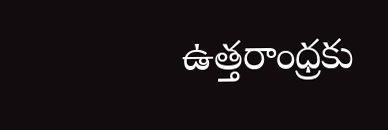ఉత్తరాంధ్రకు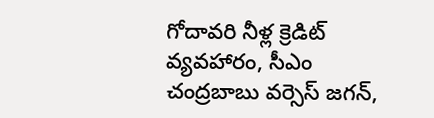గోదావరి నీళ్ల క్రెడిట్ వ్యవహారం, సీఎం చంద్రబాబు వర్సెస్ జగన్,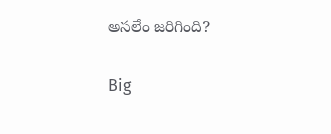అసలేం జరిగింది?

Big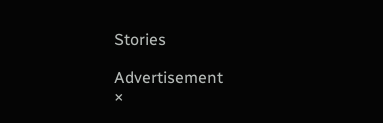Stories

Advertisement
×